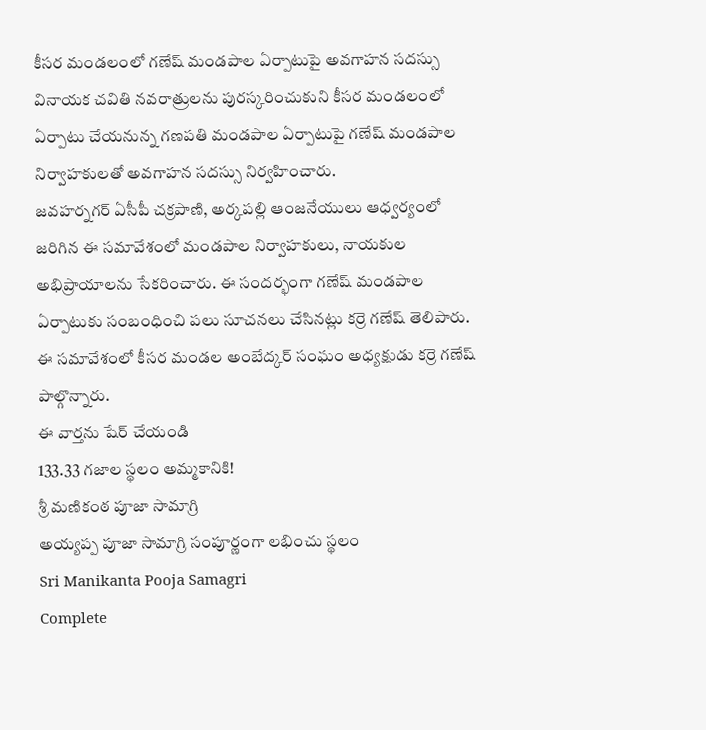కీసర మండలంలో గణేష్ మండపాల ఏర్పాటుపై అవగాహన సదస్సు
వినాయక చవితి నవరాత్రులను పురస్కరించుకుని కీసర మండలంలో ఏర్పాటు చేయనున్న గణపతి మండపాల ఏర్పాటుపై గణేష్ మండపాల నిర్వాహకులతో అవగాహన సదస్సు నిర్వహించారు.
జవహర్నగర్ ఏసీపీ చక్రపాణి, అర్కపల్లి ఆంజనేయులు ఆధ్వర్యంలో జరిగిన ఈ సమావేశంలో మండపాల నిర్వాహకులు, నాయకుల అభిప్రాయాలను సేకరించారు. ఈ సందర్భంగా గణేష్ మండపాల ఏర్పాటుకు సంబంధించి పలు సూచనలు చేసినట్లు కర్రె గణేష్ తెలిపారు.
ఈ సమావేశంలో కీసర మండల అంబేద్కర్ సంఘం అధ్యక్షుడు కర్రె గణేష్ పాల్గొన్నారు.
ఈ వార్తను షేర్ చేయండి
133.33 గజాల స్థలం అమ్మకానికి!
శ్రీ మణికంఠ పూజా సామాగ్రి
అయ్యప్ప పూజా సామాగ్రి సంపూర్ణంగా లభించు స్థలం
Sri Manikanta Pooja Samagri
Complete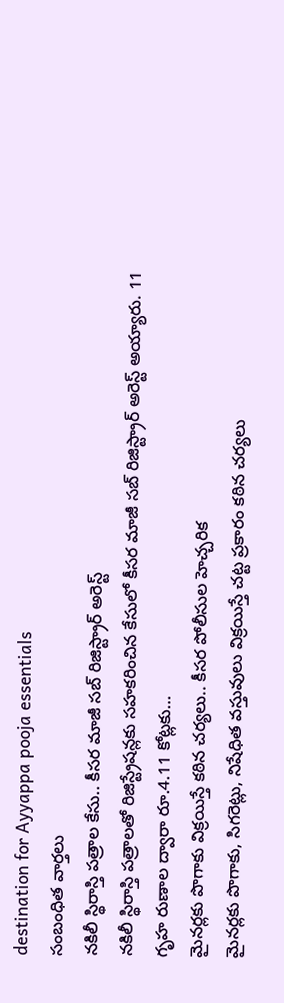destination for Ayyappa pooja essentials
సంబంధిత వార్తలు
నకిలీ స్థిరాస్తి పత్రాల కేసు.. కీసర మాజీ సబ్ రిజిస్ట్రార్ అరెస్ట్
నకిలీ స్థిరాస్తి పత్రాలతో రిజిస్ట్రేషన్లకు సహకరించిన కేసులో కీసర మాజీ సబ్ రిజిస్ట్రార్ అరెస్ట్ అయ్యారు. 11 గృహ రుణాల ద్వారా రూ.4.11 కోట్లకు…
మైనర్లకు పొగాకు విక్రయిస్తే కఠిన చర్యలు.. కీసర పోలీసుల హెచ్చరిక
మైనర్లకు పొగాకు, సిగరెట్లు, నిషేధిత వస్తువులు విక్రయిస్తే చట్ట ప్రకారం కఠిన చర్యలు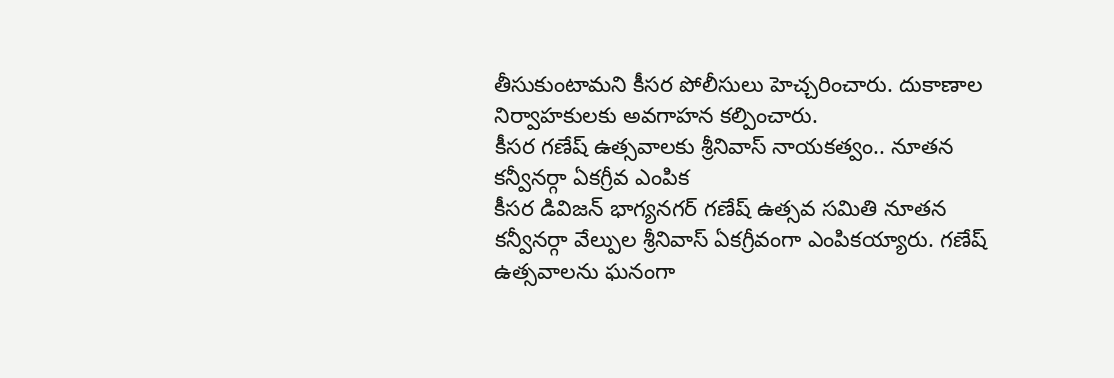తీసుకుంటామని కీసర పోలీసులు హెచ్చరించారు. దుకాణాల నిర్వాహకులకు అవగాహన కల్పించారు.
కీసర గణేష్ ఉత్సవాలకు శ్రీనివాస్ నాయకత్వం.. నూతన కన్వీనర్గా ఏకగ్రీవ ఎంపిక
కీసర డివిజన్ భాగ్యనగర్ గణేష్ ఉత్సవ సమితి నూతన కన్వీనర్గా వేల్పుల శ్రీనివాస్ ఏకగ్రీవంగా ఎంపికయ్యారు. గణేష్ ఉత్సవాలను ఘనంగా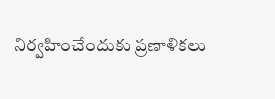నిర్వహించేందుకు ప్రణాళికలు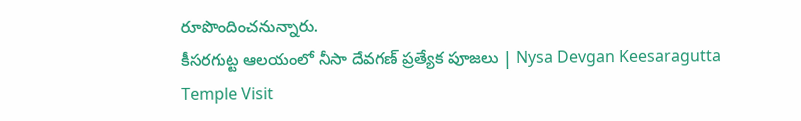రూపొందించనున్నారు.
కీసరగుట్ట ఆలయంలో నీసా దేవగణ్ ప్రత్యేక పూజలు | Nysa Devgan Keesaragutta Temple Visit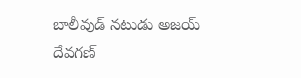బాలీవుడ్ నటుడు అజయ్ దేవగణ్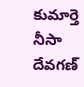కుమార్తె నీసా దేవగణ్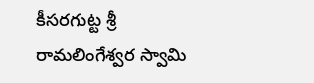కీసరగుట్ట శ్రీ రామలింగేశ్వర స్వామి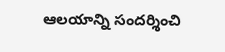ఆలయాన్ని సందర్శించి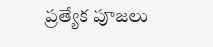ప్రత్యేక పూజలు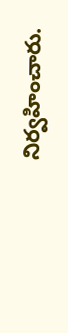నిర్వహించారు.